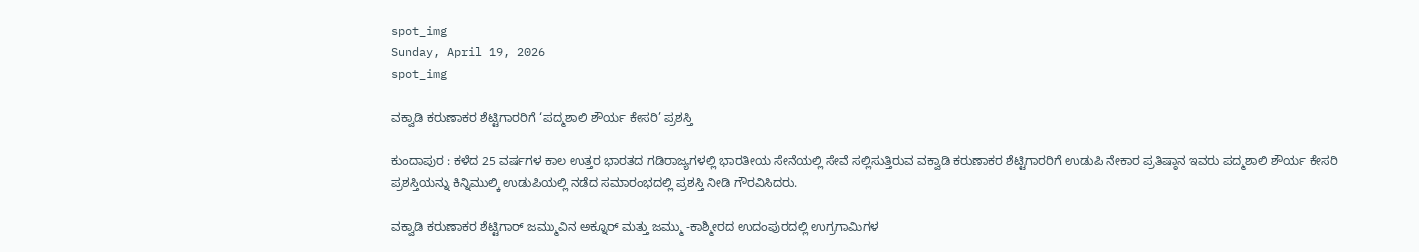spot_img
Sunday, April 19, 2026
spot_img

ವಕ್ವಾಡಿ ಕರುಣಾಕರ ಶೆಟ್ಟಿಗಾರರಿಗೆ ‘ಪದ್ಮಶಾಲಿ ಶೌರ್ಯ ಕೇಸರಿ’ ಪ್ರಶಸ್ತಿ

ಕುಂದಾಪುರ : ಕಳೆದ 25 ವರ್ಷಗಳ ಕಾಲ ಉತ್ತರ ಭಾರತದ ಗಡಿರಾಜ್ಯಗಳಲ್ಲಿ ಭಾರತೀಯ ಸೇನೆಯಲ್ಲಿ ಸೇವೆ ಸಲ್ಲಿಸುತ್ತಿರುವ ವಕ್ವಾಡಿ ಕರುಣಾಕರ ಶೆಟ್ಟಿಗಾರರಿಗೆ ಉಡುಪಿ ನೇಕಾರ ಪ್ರತಿಷ್ಠಾನ ಇವರು ಪದ್ಮಶಾಲಿ ಶೌರ್ಯ ಕೇಸರಿ ಪ್ರಶಸ್ತಿಯನ್ನು ಕಿನ್ನಿಮುಲ್ಕಿ ಉಡುಪಿಯಲ್ಲಿ ನಡೆದ ಸಮಾರಂಭದಲ್ಲಿ ಪ್ರಶಸ್ತಿ ನೀಡಿ ಗೌರವಿಸಿದರು.

ವಕ್ವಾಡಿ ಕರುಣಾಕರ ಶೆಟ್ಟಿಗಾರ್ ಜಮ್ಮುವಿನ ಅಕ್ನೂರ್ ಮತ್ತು ಜಮ್ಮು -ಕಾಶ್ಮೀರದ ಉದಂಪುರದಲ್ಲಿ ಉಗ್ರಗಾಮಿಗಳ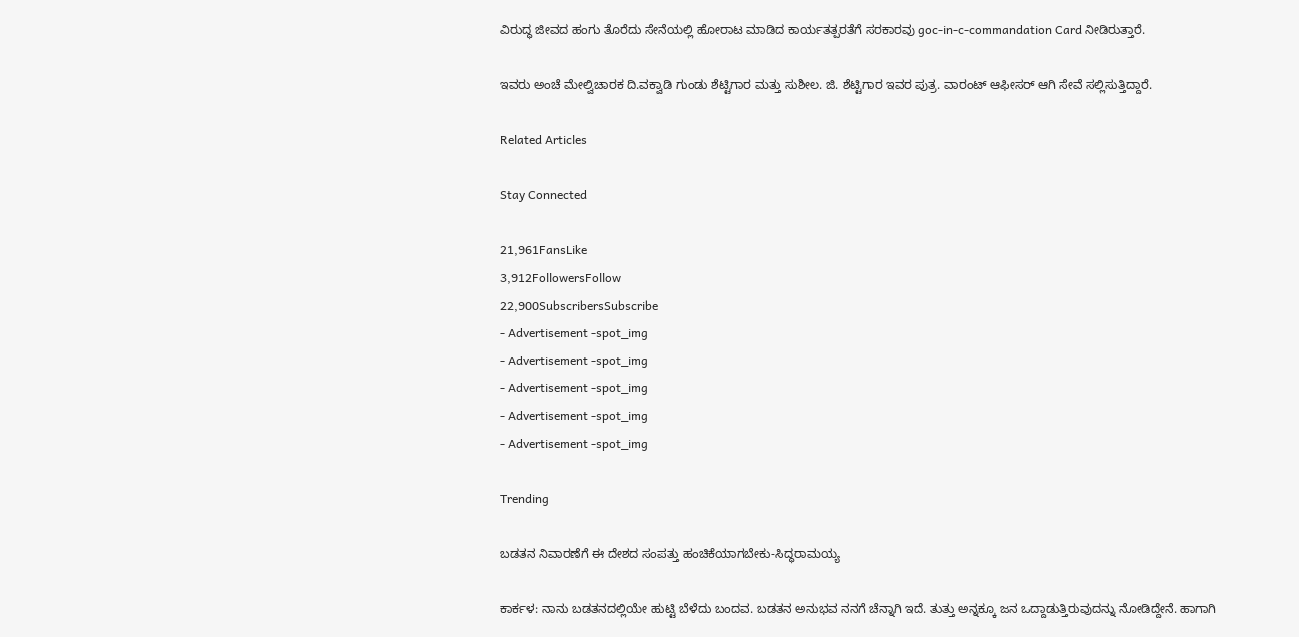ವಿರುದ್ಧ ಜೀವದ ಹಂಗು ತೊರೆದು ಸೇನೆಯಲ್ಲಿ ಹೋರಾಟ ಮಾಡಿದ ಕಾರ್ಯತತ್ಪರತೆಗೆ ಸರಕಾರವು goc-in-c-commandation Card ನೀಡಿರುತ್ತಾರೆ.

ಇವರು ಅಂಚೆ ಮೇಲ್ವಿಚಾರಕ ದಿ.ವಕ್ವಾಡಿ ಗುಂಡು ಶೆಟ್ಟಿಗಾರ ಮತ್ತು ಸುಶೀಲ. ಜಿ. ಶೆಟ್ಟಿಗಾರ ಇವರ ಪುತ್ರ. ವಾರಂಟ್ ಆಫೀಸರ್ ಆಗಿ ಸೇವೆ ಸಲ್ಲಿಸುತ್ತಿದ್ದಾರೆ.

Related Articles

Stay Connected

21,961FansLike
3,912FollowersFollow
22,900SubscribersSubscribe
- Advertisement -spot_img
- Advertisement -spot_img
- Advertisement -spot_img
- Advertisement -spot_img
- Advertisement -spot_img

Trending

ಬಡತನ ನಿವಾರಣೆಗೆ ಈ ದೇಶದ ಸಂಪತ್ತು ಹಂಚಿಕೆಯಾಗಬೇಕು-ಸಿದ್ಧರಾಮಯ್ಯ

ಕಾರ್ಕಳ: ನಾನು ಬಡತನದಲ್ಲಿಯೇ ಹುಟ್ಟಿ ಬೆಳೆದು ಬಂದವ. ಬಡತನ ಅನುಭವ ನನಗೆ ಚೆನ್ನಾಗಿ ಇದೆ. ತುತ್ತು ಅನ್ನಕ್ಕೂ ಜನ ಒದ್ದಾಡುತ್ತಿರುವುದನ್ನು ನೋಡಿದ್ದೇನೆ. ಹಾಗಾಗಿ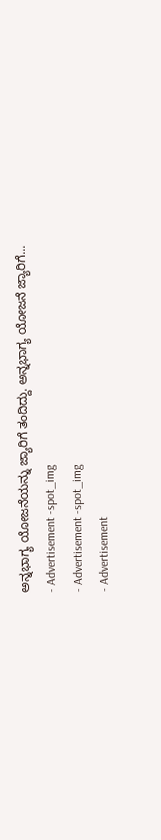ಅನ್ನಭಾಗ್ಯ ಯೋಜನೆಯನ್ನು ಜ್ಯಾರಿಗೆ ತಂದಿದ್ದು. ಅನ್ನಭಾಗ್ಯ ಯೋಜನೆ ಜ್ಯಾರಿಗೆ...
- Advertisement -spot_img
- Advertisement -spot_img
- Advertisement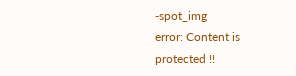-spot_img
error: Content is protected !!